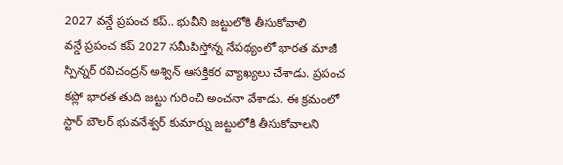2027 వన్డే ప్రపంచ కప్.. భువీని జట్టులోకి తీసుకోవాలి
వన్డే ప్రపంచ కప్ 2027 సమీపిస్తోన్న నేపథ్యంలో భారత మాజీ స్పిన్నర్ రవిచంద్రన్ అశ్విన్ ఆసక్తికర వ్యాఖ్యలు చేశాడు. ప్రపంచ కప్లో భారత తుది జట్టు గురించి అంచనా వేశాడు. ఈ క్రమంలో స్టార్ బౌలర్ భువనేశ్వర్ కుమార్ను జట్టులోకి తీసుకోవాలని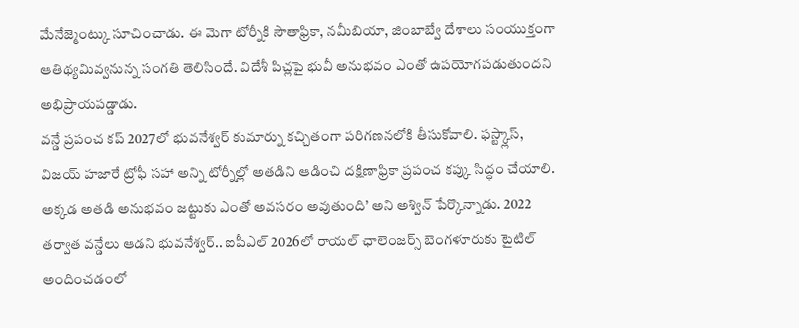మేనేజ్మెంట్కు సూచించాడు. ఈ మెగా టోర్నీకి సౌతాఫ్రికా, నమీబియా, జింబాబ్వే దేశాలు సంయుక్తంగా ఆతిథ్యమివ్వనున్న సంగతి తెలిసిందే. విదేశీ పిచ్లపై భువీ అనుభవం ఎంతో ఉపయోగపడుతుందని అభిప్రాయపడ్డాడు.
వన్డే ప్రపంచ కప్ 2027లో భువనేశ్వర్ కుమార్ను కచ్చితంగా పరిగణనలోకి తీసుకోవాలి. ఫస్ట్క్లాస్, విజయ్ హజారే ట్రోఫీ సహా అన్ని టోర్నీల్లో అతడిని ఆడించి దక్షిణాఫ్రికా ప్రపంచ కప్కు సిద్ధం చేయాలి. అక్కడ అతడి అనుభవం జట్టుకు ఎంతో అవసరం అవుతుంది’ అని అశ్విన్ పేర్కొన్నాడు. 2022 తర్వాత వన్డేలు ఆడని భువనేశ్వర్.. ఐపీఎల్ 2026లో రాయల్ ఛాలెంజర్స్ బెంగళూరుకు టైటిల్ అందించడంలో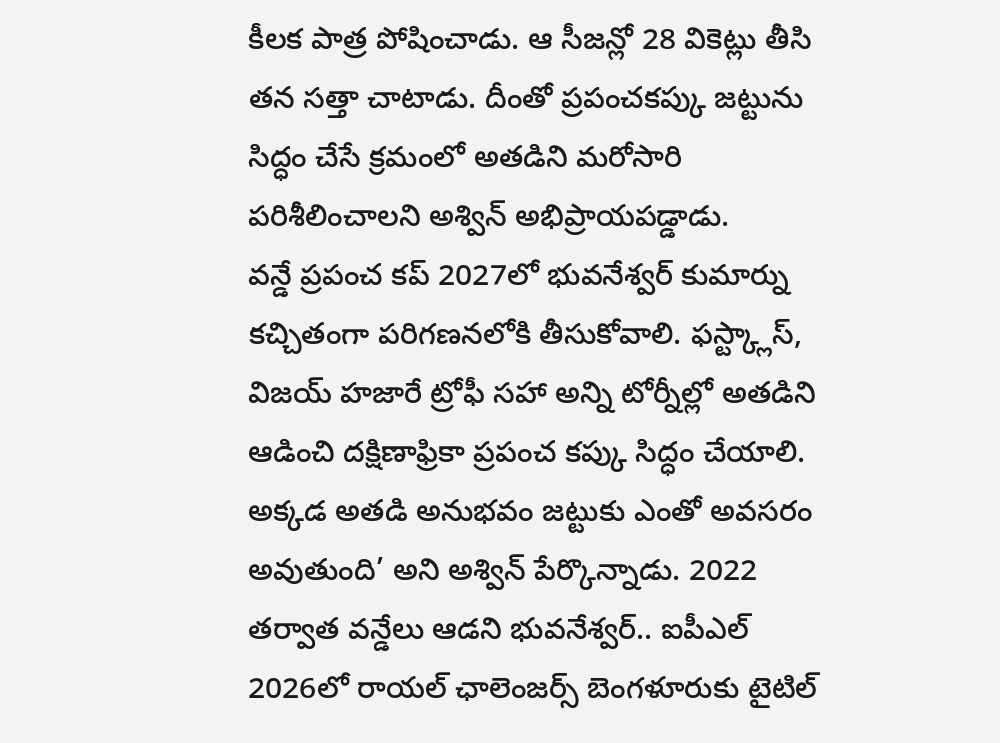కీలక పాత్ర పోషించాడు. ఆ సీజన్లో 28 వికెట్లు తీసి తన సత్తా చాటాడు. దీంతో ప్రపంచకప్కు జట్టును సిద్ధం చేసే క్రమంలో అతడిని మరోసారి పరిశీలించాలని అశ్విన్ అభిప్రాయపడ్డాడు.
వన్డే ప్రపంచ కప్ 2027లో భువనేశ్వర్ కుమార్ను కచ్చితంగా పరిగణనలోకి తీసుకోవాలి. ఫస్ట్క్లాస్, విజయ్ హజారే ట్రోఫీ సహా అన్ని టోర్నీల్లో అతడిని ఆడించి దక్షిణాఫ్రికా ప్రపంచ కప్కు సిద్ధం చేయాలి. అక్కడ అతడి అనుభవం జట్టుకు ఎంతో అవసరం అవుతుంది’ అని అశ్విన్ పేర్కొన్నాడు. 2022 తర్వాత వన్డేలు ఆడని భువనేశ్వర్.. ఐపీఎల్ 2026లో రాయల్ ఛాలెంజర్స్ బెంగళూరుకు టైటిల్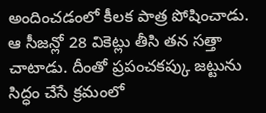అందించడంలో కీలక పాత్ర పోషించాడు. ఆ సీజన్లో 28 వికెట్లు తీసి తన సత్తా చాటాడు. దీంతో ప్రపంచకప్కు జట్టును సిద్ధం చేసే క్రమంలో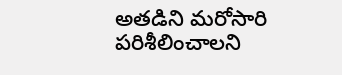అతడిని మరోసారి పరిశీలించాలని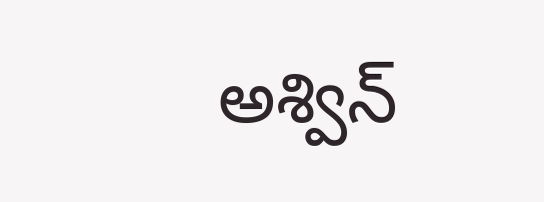అశ్విన్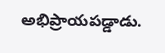అభిప్రాయపడ్డాడు.